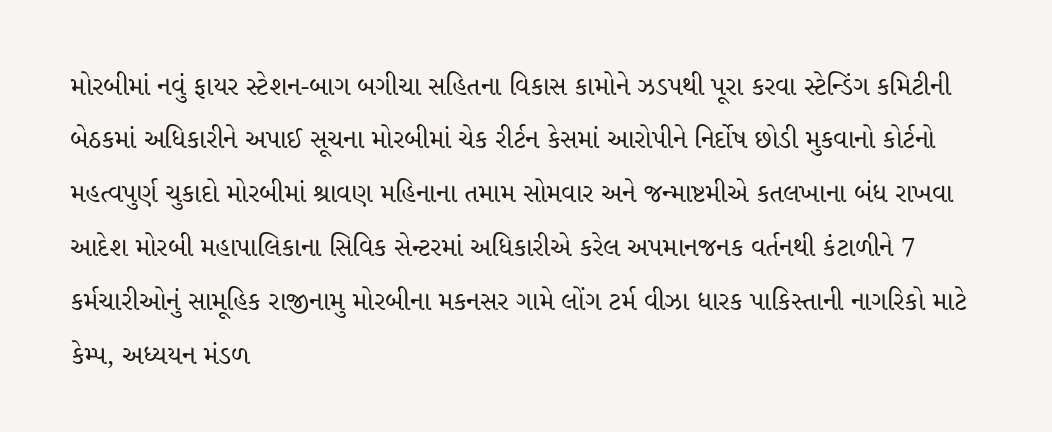મોરબીમાં નવું ફાયર સ્ટેશન-બાગ બગીચા સહિતના વિકાસ કામોને ઝડપથી પૂરા કરવા સ્ટેન્ડિંગ કમિટીની બેઠકમાં અધિકારીને અપાઈ સૂચના મોરબીમાં ચેક રીર્ટન કેસમાં આરોપીને નિર્દોષ છોડી મુકવાનો કોર્ટનો મહત્વપુર્ણ ચુકાદો મોરબીમાં શ્રાવણ મહિનાના તમામ સોમવાર અને જન્માષ્ટમીએ કતલખાના બંધ રાખવા આદેશ મોરબી મહાપાલિકાના સિવિક સેન્ટરમાં અધિકારીએ કરેલ અપમાનજનક વર્તનથી કંટાળીને 7 કર્મચારીઓનું સામૂહિક રાજીનામુ મોરબીના મકનસર ગામે લોંગ ટર્મ વીઝા ધારક પાકિસ્તાની નાગરિકો માટે કેમ્પ, અધ્યયન મંડળ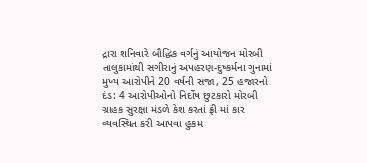દ્રારા શનિવારે બૌદ્ધિક વર્ગનું આયોજન મોરબી તાલુકામાંથી સગીરાનું અપહરણ-દુષ્કર્મના ગુનામાં મુખ્ય આરોપીને 20 વર્ષની સજા, 25 હજારનો દંડ: 4 આરોપીઓનો નિર્દોષ છુટકારો મોરબી ગ્રાહક સુરક્ષા મંડળે કેશ કરતાં ફ્રી માં કાર વ્યવસ્થિત કરી આપવા હુકમ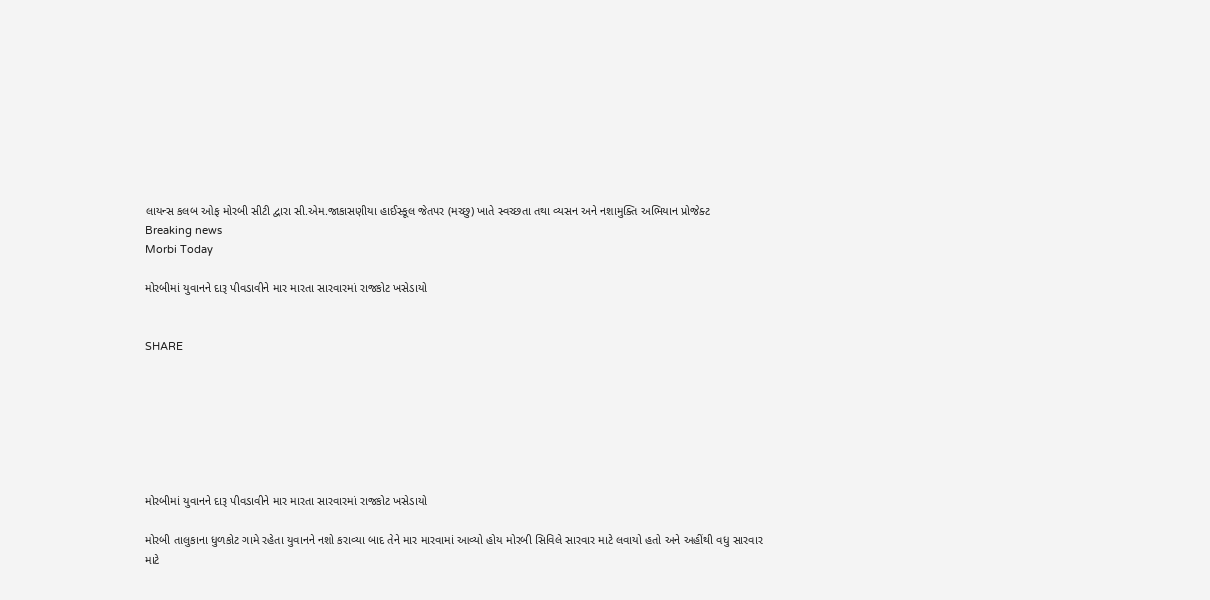લાયન્સ કલબ ઓફ મોરબી સીટી દ્વારા સી.એમ.જાકાસણીયા હાઈસ્કૂલ જેતપર (મચ્છુ) ખાતે સ્વચ્છતા તથા વ્યસન અને નશામુક્તિ અભિયાન પ્રોજેક્ટ
Breaking news
Morbi Today

મોરબીમાં યુવાનને દારૂ પીવડાવીને માર મારતા સારવારમાં રાજકોટ ખસેડાયો


SHARE







મોરબીમાં યુવાનને દારૂ પીવડાવીને માર મારતા સારવારમાં રાજકોટ ખસેડાયો

મોરબી તાલુકાના ધુળકોટ ગામે રહેતા યુવાનને નશો કરાવ્યા બાદ તેને માર મારવામાં આવ્યો હોય મોરબી સિવિલે સારવાર માટે લવાયો હતો અને અહીંથી વધુ સારવાર માટે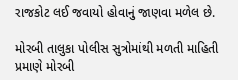રાજકોટ લઈ જવાયો હોવાનું જાણવા મળેલ છે.

મોરબી તાલુકા પોલીસ સુત્રોમાંથી મળતી માહિતી પ્રમાણે મોરબી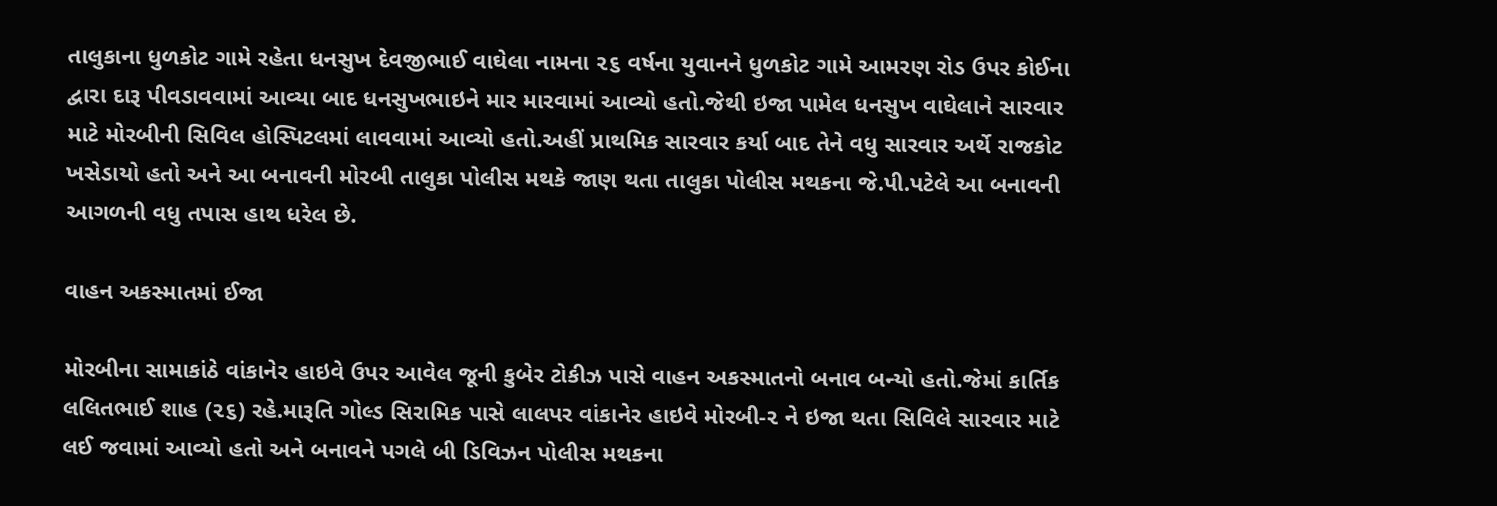તાલુકાના ધુળકોટ ગામે રહેતા ધનસુખ દેવજીભાઈ વાઘેલા નામના ૨૬ વર્ષના યુવાનને ધુળકોટ ગામે આમરણ રોડ ઉપર કોઈના દ્વારા દારૂ પીવડાવવામાં આવ્યા બાદ ધનસુખભાઇને માર મારવામાં આવ્યો હતો.જેથી ઇજા પામેલ ધનસુખ વાઘેલાને સારવાર માટે મોરબીની સિવિલ હોસ્પિટલમાં લાવવામાં આવ્યો હતો.અહીં પ્રાથમિક સારવાર કર્યા બાદ તેને વધુ સારવાર અર્થે રાજકોટ ખસેડાયો હતો અને આ બનાવની મોરબી તાલુકા પોલીસ મથકે જાણ થતા તાલુકા પોલીસ મથકના જે.પી.પટેલે આ બનાવની આગળની વધુ તપાસ હાથ ધરેલ છે.

વાહન અકસ્માતમાં ઈજા

મોરબીના સામાકાંઠે વાંકાનેર હાઇવે ઉપર આવેલ જૂની કુબેર ટોકીઝ પાસે વાહન અકસ્માતનો બનાવ બન્યો હતો.જેમાં કાર્તિક લલિતભાઈ શાહ (૨૬) રહે.મારૂતિ ગોલ્ડ સિરામિક પાસે લાલપર વાંકાનેર હાઇવે મોરબી-૨ ને ઇજા થતા સિવિલે સારવાર માટે લઈ જવામાં આવ્યો હતો અને બનાવને પગલે બી ડિવિઝન પોલીસ મથકના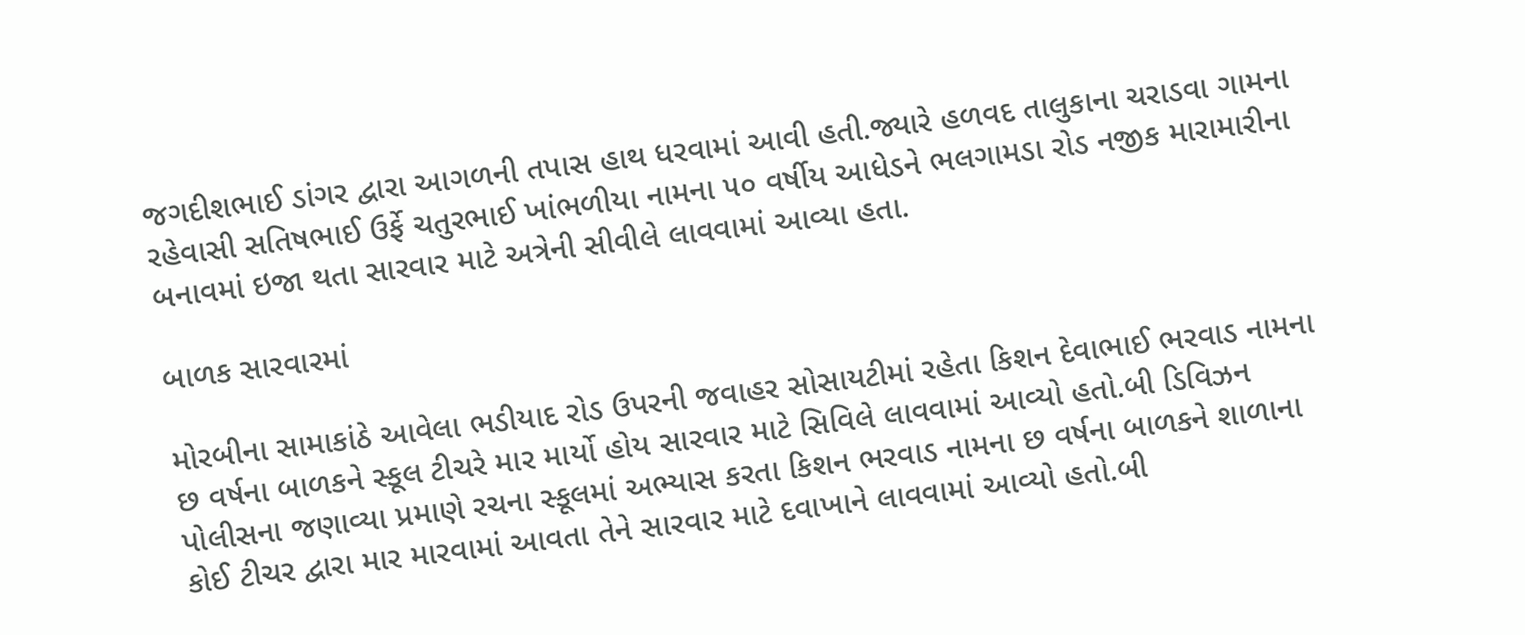જગદીશભાઈ ડાંગર દ્વારા આગળની તપાસ હાથ ધરવામાં આવી હતી.જ્યારે હળવદ તાલુકાના ચરાડવા ગામના રહેવાસી સતિષભાઈ ઉર્ફે ચતુરભાઈ ખાંભળીયા નામના ૫૦ વર્ષીય આધેડને ભલગામડા રોડ નજીક મારામારીના બનાવમાં ઇજા થતા સારવાર માટે અત્રેની સીવીલે લાવવામાં આવ્યા હતા.

બાળક સારવારમાં

મોરબીના સામાકાંઠે આવેલા ભડીયાદ રોડ ઉપરની જવાહર સોસાયટીમાં રહેતા કિશન દેવાભાઈ ભરવાડ નામના છ વર્ષના બાળકને સ્કૂલ ટીચરે માર માર્યો હોય સારવાર માટે સિવિલે લાવવામાં આવ્યો હતો.બી ડિવિઝન પોલીસના જણાવ્યા પ્રમાણે રચના સ્કૂલમાં અભ્યાસ કરતા કિશન ભરવાડ નામના છ વર્ષના બાળકને શાળાના કોઈ ટીચર દ્વારા માર મારવામાં આવતા તેને સારવાર માટે દવાખાને લાવવામાં આવ્યો હતો.બી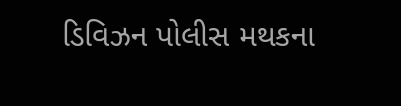ડિવિઝન પોલીસ મથકના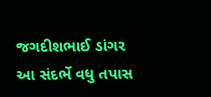જગદીશભાઈ ડાંગર આ સંદર્ભે વધુ તપાસ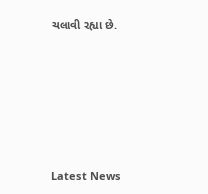ચલાવી રહ્યા છે.






Latest News